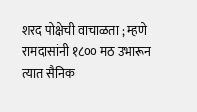शरद पोक्षेची वाचाळता ; म्हणे रामदासांनी १८०० मठ उभारून त्यात सैनिक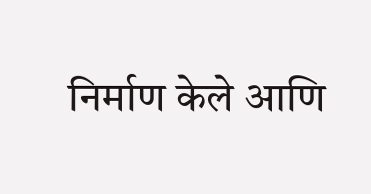निर्माण केले आणि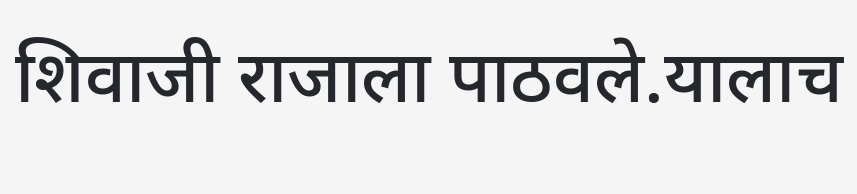शिवाजी राजाला पाठवले.यालाच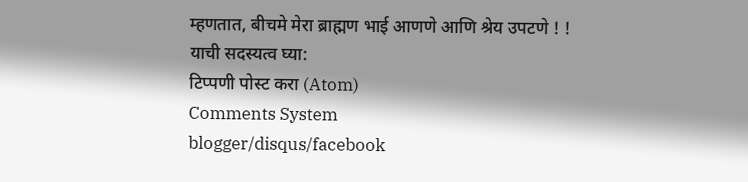म्हणतात, बीचमे मेरा ब्राह्मण भाई आणणे आणि श्रेय उपटणे ! !
याची सदस्यत्व घ्या:
टिप्पणी पोस्ट करा (Atom)
Comments System
blogger/disqus/facebook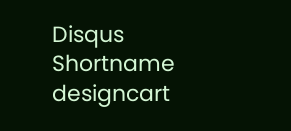Disqus Shortname
designcart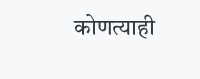कोणत्याही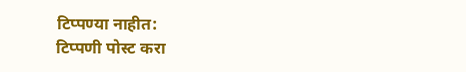टिप्पण्या नाहीत:
टिप्पणी पोस्ट करा